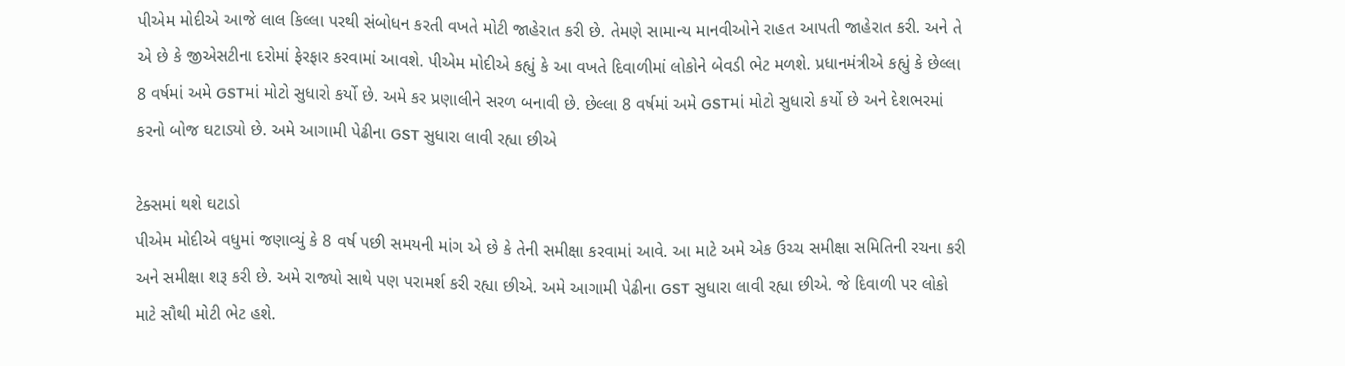પીએમ મોદીએ આજે લાલ કિલ્લા પરથી સંબોધન કરતી વખતે મોટી જાહેરાત કરી છે. તેમણે સામાન્ય માનવીઓને રાહત આપતી જાહેરાત કરી. અને તે એ છે કે જીએસટીના દરોમાં ફેરફાર કરવામાં આવશે. પીએમ મોદીએ કહ્યું કે આ વખતે દિવાળીમાં લોકોને બેવડી ભેટ મળશે. પ્રધાનમંત્રીએ કહ્યું કે છેલ્લા 8 વર્ષમાં અમે GSTમાં મોટો સુધારો કર્યો છે. અમે કર પ્રણાલીને સરળ બનાવી છે. છેલ્લા 8 વર્ષમાં અમે GSTમાં મોટો સુધારો કર્યો છે અને દેશભરમાં કરનો બોજ ઘટાડ્યો છે. અમે આગામી પેઢીના GST સુધારા લાવી રહ્યા છીએ

ટેક્સમાં થશે ઘટાડો
પીએમ મોદીએ વધુમાં જણાવ્યું કે 8 વર્ષ પછી સમયની માંગ એ છે કે તેની સમીક્ષા કરવામાં આવે. આ માટે અમે એક ઉચ્ચ સમીક્ષા સમિતિની રચના કરી અને સમીક્ષા શરૂ કરી છે. અમે રાજ્યો સાથે પણ પરામર્શ કરી રહ્યા છીએ. અમે આગામી પેઢીના GST સુધારા લાવી રહ્યા છીએ. જે દિવાળી પર લોકો માટે સૌથી મોટી ભેટ હશે.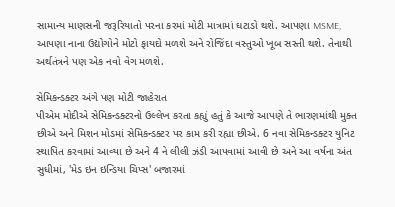સામાન્ય માણસની જરૂરિયાતો પરના કરમાં મોટી માત્રામાં ઘટાડો થશે. આપણા MSME, આપણા નાના ઉદ્યોગોને મોટો ફાયદો મળશે અને રોજિંદા વસ્તુઓ ખૂબ સસ્તી થશે. તેનાથી અર્થતંત્રને પણ એક નવો વેગ મળશે.

સેમિકન્ડક્ટર અંગે પણ મોટી જાહેરાત
પીએમ મોદીએ સેમિકન્ડક્ટરનો ઉલ્લેખ કરતા કહ્યું હતું કે આજે આપણે તે ભારણમાંથી મુક્ત છીએ અને મિશન મોડમાં સેમિકન્ડક્ટર પર કામ કરી રહ્યા છીએ. 6 નવા સેમિકન્ડક્ટર યુનિટ સ્થાપિત કરવામાં આવ્યા છે અને 4 ને લીલી ઝંડી આપવામાં આવી છે અને આ વર્ષના અંત સુધીમાં, 'મેડ ઇન ઇન્ડિયા ચિપ્સ' બજારમાં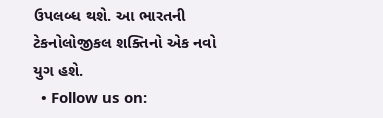ઉપલબ્ધ થશે. આ ભારતની ટેકનોલોજીકલ શક્તિનો એક નવો યુગ હશે.
  • Follow us on: